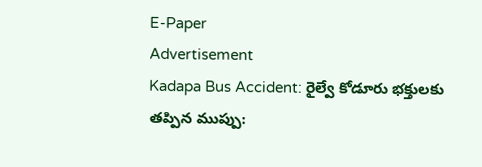E-Paper
Advertisement
Kadapa Bus Accident: రైల్వే కోడూరు భక్తులకు తప్పిన ముప్పు: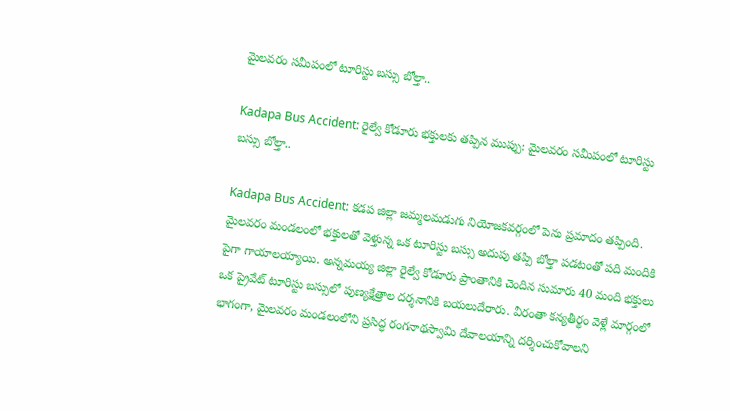మైలవరం సమీపంలో టూరిస్టు బస్సు బోల్తా..

Kadapa Bus Accident: రైల్వే కోడూరు భక్తులకు తప్పిన ముప్పు: మైలవరం సమీపంలో టూరిస్టు బస్సు బోల్తా..

Kadapa Bus Accident: కడప జిల్లా జమ్మలమడుగు నియోజకవర్గంలో పెను ప్రమాదం తప్పింది. మైలవరం మండలంలో భక్తులతో వెళ్తున్న ఒక టూరిస్టు బస్సు అదుపు తప్పి బోల్తా పడటంతో పది మందికి పైగా గాయాలయ్యాయి. అన్నమయ్య జిల్లా రైల్వే కోడూరు ప్రాంతానికి చెందిన సుమారు 40 మంది భక్తులు ఒక ప్రైవేట్ టూరిస్టు బస్సులో పుణ్యక్షేత్రాల దర్శనానికి బయలుదేరారు. వీరంతా కన్యతీర్థం వెళ్లే మార్గంలో భాగంగా, మైలవరం మండలంలోని ప్రసిద్ధ రంగనాథస్వామి దేవాలయాన్ని దర్శించుకోవాలని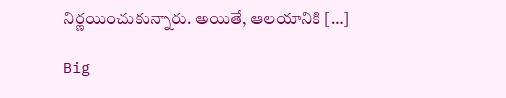నిర్ణయించుకున్నారు. అయితే, ఆలయానికి […]

Big